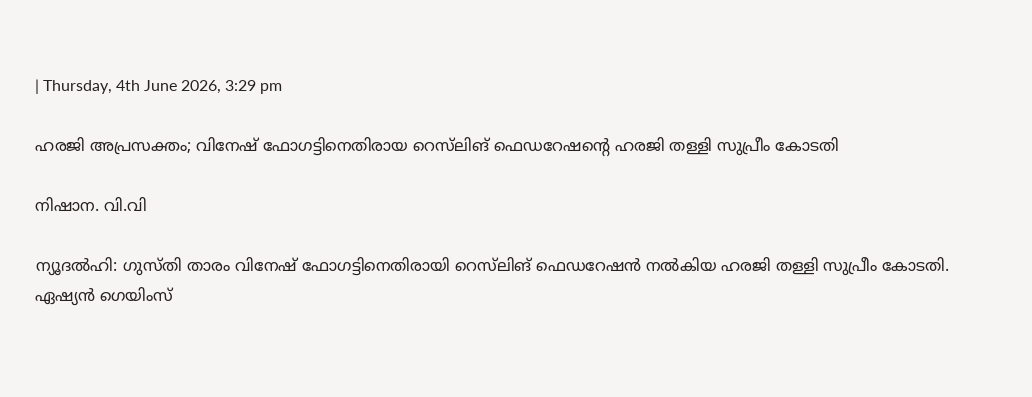| Thursday, 4th June 2026, 3:29 pm

ഹരജി അപ്രസക്തം; വിനേഷ് ഫോഗട്ടിനെതിരായ റെസ്‌ലിങ് ഫെഡറേഷന്റെ ഹരജി തള്ളി സുപ്രീം കോടതി

നിഷാന. വി.വി

ന്യൂദല്‍ഹി: ഗുസ്തി താരം വിനേഷ് ഫോഗട്ടിനെതിരായി റെസ്‌ലിങ് ഫെഡറേഷന്‍ നല്‍കിയ ഹരജി തള്ളി സുപ്രീം കോടതി. ഏഷ്യന്‍ ഗെയിംസ്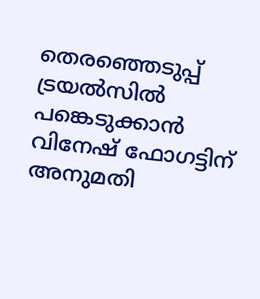തെരഞ്ഞെടുപ്പ് ട്രയല്‍സില്‍ പങ്കെടുക്കാന്‍ വിനേഷ് ഫോഗട്ടിന് അനുമതി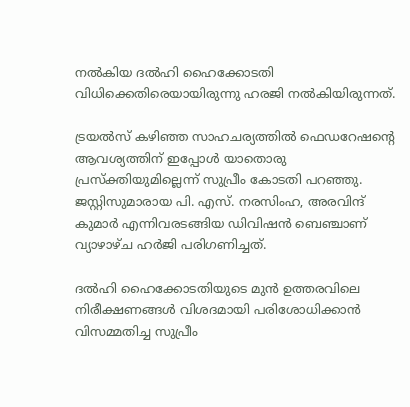നല്‍കിയ ദല്‍ഹി ഹൈക്കോടതി വിധിക്കെതിരെയായിരുന്നു ഹരജി നല്‍കിയിരുന്നത്.

ട്രയല്‍സ് കഴിഞ്ഞ സാഹചര്യത്തില്‍ ഫെഡറേഷന്റെ ആവശ്യത്തിന് ഇപ്പോള്‍ യാതൊരു പ്രസ്‌ക്തിയുമില്ലെന്ന് സുപ്രീം കോടതി പറഞ്ഞു. ജസ്റ്റിസുമാരായ പി. എസ്. നരസിംഹ, അരവിന്ദ് കുമാര്‍ എന്നിവരടങ്ങിയ ഡിവിഷന്‍ ബെഞ്ചാണ് വ്യാഴാഴ്ച ഹര്‍ജി പരിഗണിച്ചത്.

ദല്‍ഹി ഹൈക്കോടതിയുടെ മുന്‍ ഉത്തരവിലെ നിരീക്ഷണങ്ങള്‍ വിശദമായി പരിശോധിക്കാന്‍ വിസമ്മതിച്ച സുപ്രീം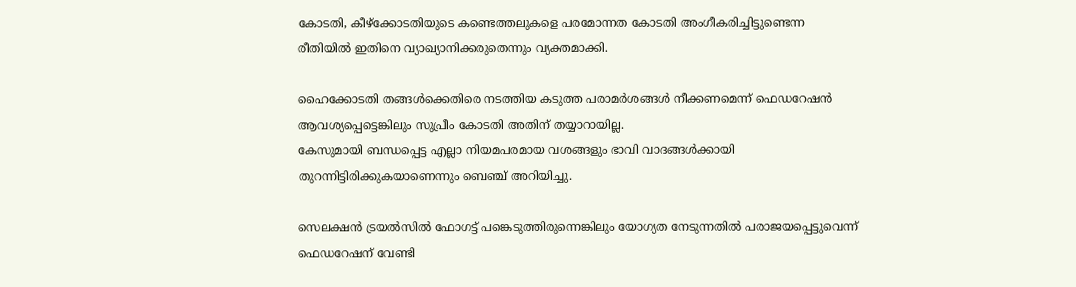കോടതി, കീഴ്ക്കോടതിയുടെ കണ്ടെത്തലുകളെ പരമോന്നത കോടതി അംഗീകരിച്ചിട്ടുണ്ടെന്ന രീതിയില്‍ ഇതിനെ വ്യാഖ്യാനിക്കരുതെന്നും വ്യക്തമാക്കി.

ഹൈക്കോടതി തങ്ങള്‍ക്കെതിരെ നടത്തിയ കടുത്ത പരാമര്‍ശങ്ങള്‍ നീക്കണമെന്ന് ഫെഡറേഷന്‍ ആവശ്യപ്പെട്ടെങ്കിലും സുപ്രീം കോടതി അതിന് തയ്യാറായില്ല.
കേസുമായി ബന്ധപ്പെട്ട എല്ലാ നിയമപരമായ വശങ്ങളും ഭാവി വാദങ്ങള്‍ക്കായി തുറന്നിട്ടിരിക്കുകയാണെന്നും ബെഞ്ച് അറിയിച്ചു.

സെലക്ഷന്‍ ട്രയല്‍സില്‍ ഫോഗട്ട് പങ്കെടുത്തിരുന്നെങ്കിലും യോഗ്യത നേടുന്നതില്‍ പരാജയപ്പെട്ടുവെന്ന് ഫെഡറേഷന് വേണ്ടി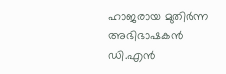ഹാജരായ മുതിര്‍ന്ന അഭിഭാഷകന്‍ ഡി.എന്‍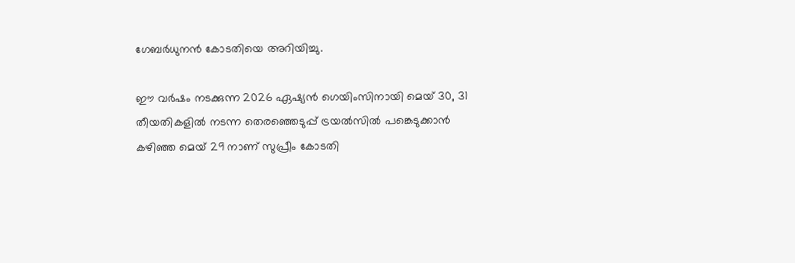ഗേബര്‍ധുനന്‍ കോടതിയെ അറിയിച്ചു.

ഈ വര്‍ഷം നടക്കുന്ന 2026 ഏഷ്യന്‍ ഗെയിംസിനായി മെയ് 30, 31 തീയതികളില്‍ നടന്ന തെരഞ്ഞെടുപ്പ് ട്രയല്‍സില്‍ പങ്കെടുക്കാന്‍ കഴിഞ്ഞ മെയ് 29 നാണ് സുപ്രീം കോടതി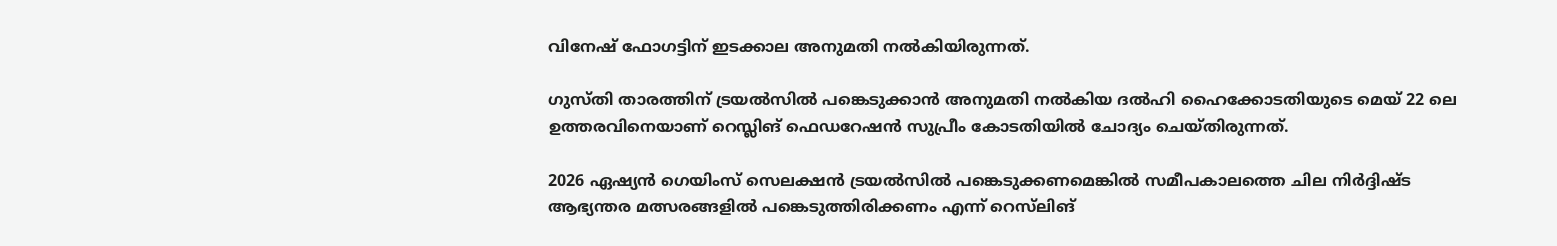വിനേഷ് ഫോഗട്ടിന് ഇടക്കാല അനുമതി നല്‍കിയിരുന്നത്.

ഗുസ്തി താരത്തിന് ട്രയല്‍സില്‍ പങ്കെടുക്കാന്‍ അനുമതി നല്‍കിയ ദല്‍ഹി ഹൈക്കോടതിയുടെ മെയ് 22 ലെ ഉത്തരവിനെയാണ് റെസ്ലിങ് ഫെഡറേഷന്‍ സുപ്രീം കോടതിയില്‍ ചോദ്യം ചെയ്തിരുന്നത്.

2026 ഏഷ്യന്‍ ഗെയിംസ് സെലക്ഷന്‍ ട്രയല്‍സില്‍ പങ്കെടുക്കണമെങ്കില്‍ സമീപകാലത്തെ ചില നിര്‍ദ്ദിഷ്ട ആഭ്യന്തര മത്സരങ്ങളില്‍ പങ്കെടുത്തിരിക്കണം എന്ന് റെസ്‌ലിങ്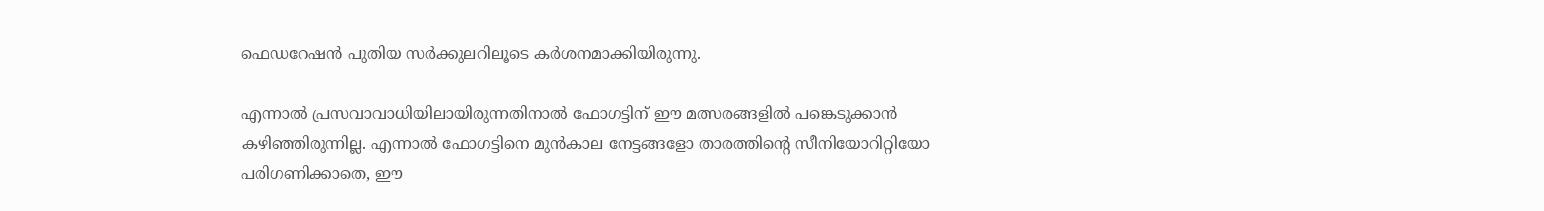ഫെഡറേഷന്‍ പുതിയ സര്‍ക്കുലറിലൂടെ കര്‍ശനമാക്കിയിരുന്നു.

എന്നാല്‍ പ്രസവാവാധിയിലായിരുന്നതിനാല്‍ ഫോഗട്ടിന് ഈ മത്സരങ്ങളില്‍ പങ്കെടുക്കാന്‍ കഴിഞ്ഞിരുന്നില്ല. എന്നാല്‍ ഫോഗട്ടിനെ മുന്‍കാല നേട്ടങ്ങളോ താരത്തിന്റെ സീനിയോറിറ്റിയോ പരിഗണിക്കാതെ, ഈ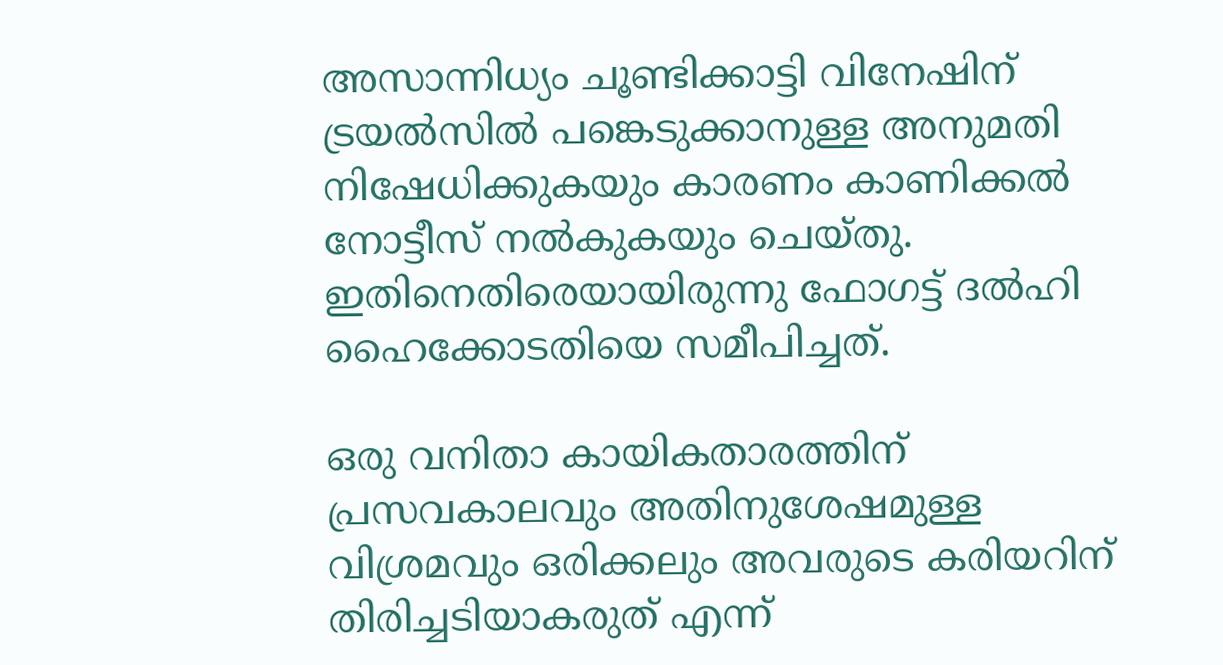അസാന്നിധ്യം ചൂണ്ടിക്കാട്ടി വിനേഷിന് ട്രയല്‍സില്‍ പങ്കെടുക്കാനുള്ള അനുമതി നിഷേധിക്കുകയും കാരണം കാണിക്കല്‍ നോട്ടീസ് നല്‍കുകയും ചെയ്തു. ഇതിനെതിരെയായിരുന്നു ഫോഗട്ട് ദല്‍ഹി ഹൈക്കോടതിയെ സമീപിച്ചത്.

ഒരു വനിതാ കായികതാരത്തിന് പ്രസവകാലവും അതിനുശേഷമുള്ള വിശ്രമവും ഒരിക്കലും അവരുടെ കരിയറിന് തിരിച്ചടിയാകരുത് എന്ന്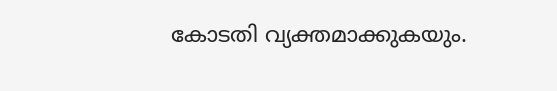കോടതി വ്യക്തമാക്കുകയും.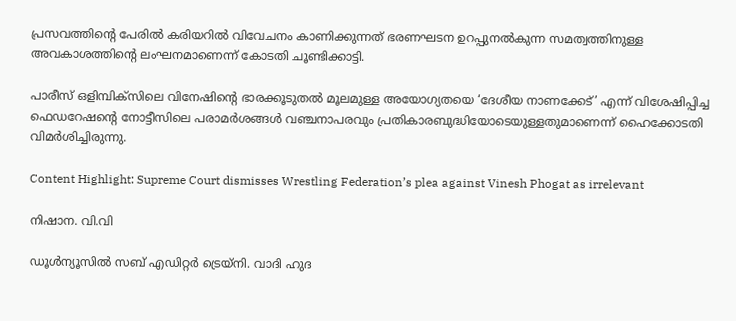പ്രസവത്തിന്റെ പേരില്‍ കരിയറില്‍ വിവേചനം കാണിക്കുന്നത് ഭരണഘടന ഉറപ്പുനല്‍കുന്ന സമത്വത്തിനുള്ള അവകാശത്തിന്റെ ലംഘനമാണെന്ന് കോടതി ചൂണ്ടിക്കാട്ടി.

പാരീസ് ഒളിമ്പിക്സിലെ വിനേഷിന്റെ ഭാരക്കൂടുതല്‍ മൂലമുള്ള അയോഗ്യതയെ ‘ദേശീയ നാണക്കേട്’ എന്ന് വിശേഷിപ്പിച്ച ഫെഡറേഷന്റെ നോട്ടീസിലെ പരാമര്‍ശങ്ങള്‍ വഞ്ചനാപരവും പ്രതികാരബുദ്ധിയോടെയുള്ളതുമാണെന്ന് ഹൈക്കോടതി വിമര്‍ശിച്ചിരുന്നു.

Content Highlight: Supreme Court dismisses Wrestling Federation’s plea against Vinesh Phogat as irrelevant

നിഷാന. വി.വി

ഡൂള്‍ന്യൂസില്‍ സബ് എഡിറ്റര്‍ ട്രെയ്‌നി. വാദി ഹുദ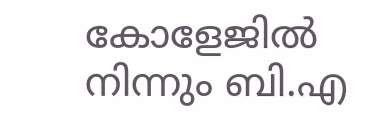കോളേജില്‍ നിന്നും ബി.എ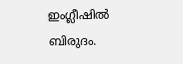ഇംഗ്ലീഷില്‍ ബിരുദം.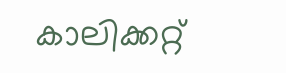കാലിക്കറ്റ്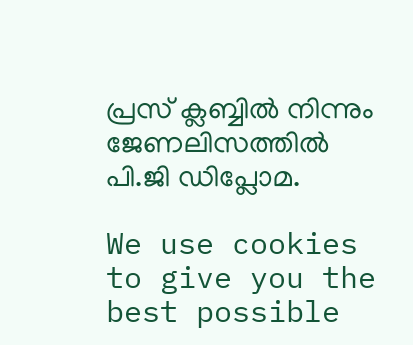പ്രസ് ക്ലബ്ബില്‍ നിന്നും ജേണലിസത്തില്‍ പി.ജി ഡിപ്ലോമ.

We use cookies to give you the best possible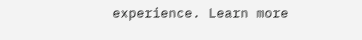experience. Learn more